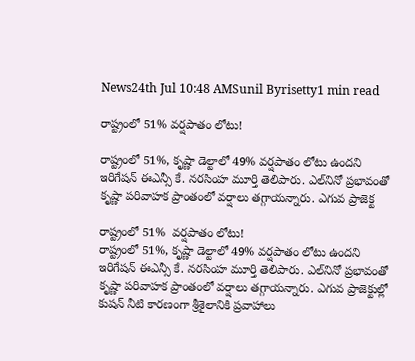News24th Jul 10:48 AMSunil Byrisetty1 min read

రాష్ట్రంలో 51% వర్షపాతం లోటు!

రాష్ట్రంలో 51%, కృష్ణా డెల్టాలో 49% వర్షపాతం లోటు ఉందని ఇరిగేషన్ ఈఎన్సీ కే. నరసింహ మూర్తి తెలిపారు. ఎల్‌నినో ప్రభావంతో కృష్ణా పరివాహక ప్రాంతంలో వర్షాలు తగ్గాయన్నారు. ఎగువ ప్రాజెక్ట

రాష్ట్రంలో 51%  వర్షపాతం లోటు!
రాష్ట్రంలో 51%, కృష్ణా డెల్టాలో 49% వర్షపాతం లోటు ఉందని ఇరిగేషన్ ఈఎన్సీ కే. నరసింహ మూర్తి తెలిపారు. ఎల్‌నినో ప్రభావంతో కృష్ణా పరివాహక ప్రాంతంలో వర్షాలు తగ్గాయన్నారు. ఎగువ ప్రాజెక్టుల్లో కుషన్ నీటి కారణంగా శ్రీశైలానికి ప్రవాహాలు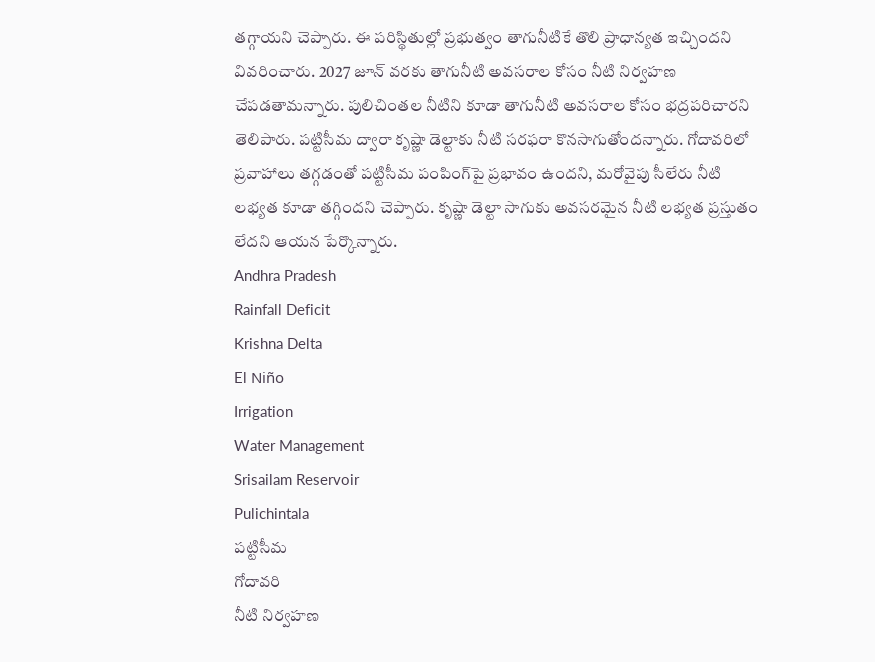తగ్గాయని చెప్పారు. ఈ పరిస్థితుల్లో ప్రభుత్వం తాగునీటికే తొలి ప్రాధాన్యత ఇచ్చిందని వివరించారు. 2027 జూన్ వరకు తాగునీటి అవసరాల కోసం నీటి నిర్వహణ చేపడతామన్నారు. పులిచింతల నీటిని కూడా తాగునీటి అవసరాల కోసం భద్రపరిచారని తెలిపారు. పట్టిసీమ ద్వారా కృష్ణా డెల్టాకు నీటి సరఫరా కొనసాగుతోందన్నారు. గోదావరిలో ప్రవాహాలు తగ్గడంతో పట్టిసీమ పంపింగ్‌పై ప్రభావం ఉందని, మరోవైపు సీలేరు నీటి లభ్యత కూడా తగ్గిందని చెప్పారు. కృష్ణా డెల్టా సాగుకు అవసరమైన నీటి లభ్యత ప్రస్తుతం లేదని ఆయన పేర్కొన్నారు.
Andhra Pradesh
Rainfall Deficit
Krishna Delta
El Niño
Irrigation
Water Management
Srisailam Reservoir
Pulichintala
పట్టిసీమ
గోదావరి
నీటి నిర్వహణ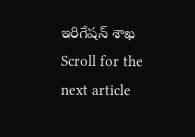ఇరిగేషన్ శాఖ
Scroll for the next article